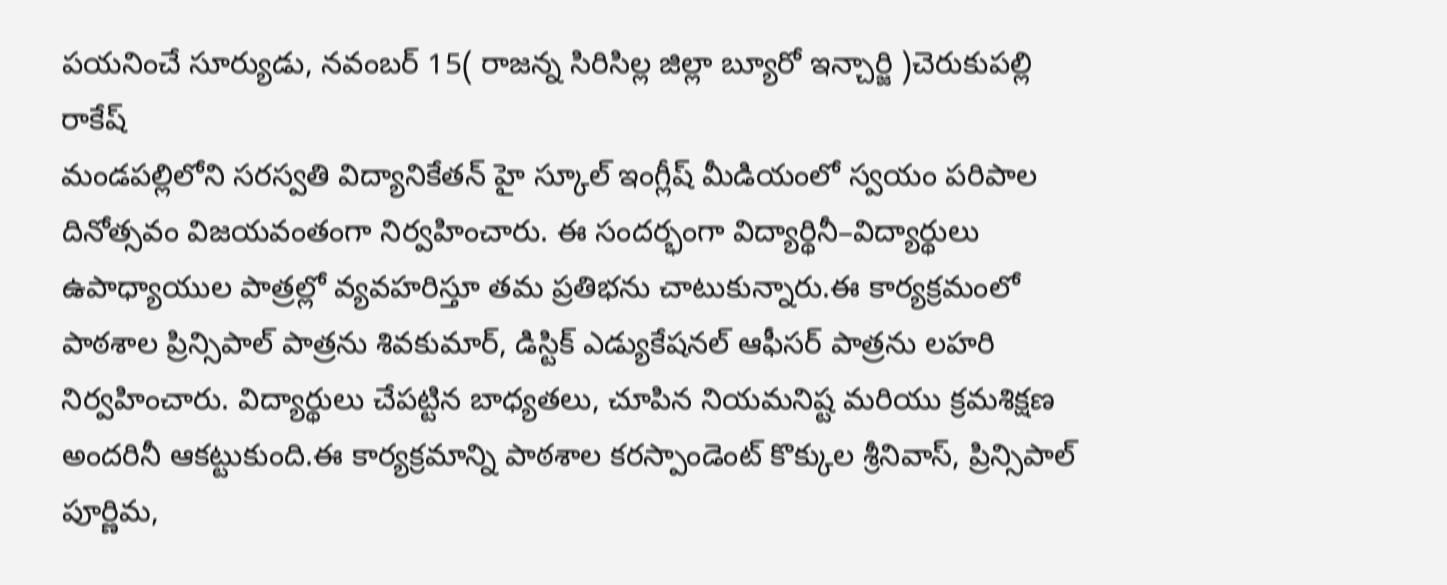పయనించే సూర్యుడు, నవంబర్ 15( రాజన్న సిరిసిల్ల జిల్లా బ్యూరో ఇన్చార్జి )చెరుకుపల్లి రాకేష్
మండపల్లిలోని సరస్వతి విద్యానికేతన్ హై స్కూల్ ఇంగ్లీష్ మీడియంలో స్వయం పరిపాల దినోత్సవం విజయవంతంగా నిర్వహించారు. ఈ సందర్భంగా విద్యార్థినీ–విద్యార్థులు ఉపాధ్యాయుల పాత్రల్లో వ్యవహరిస్తూ తమ ప్రతిభను చాటుకున్నారు.ఈ కార్యక్రమంలో పాఠశాల ప్రిన్సిపాల్ పాత్రను శివకుమార్, డిస్టిక్ ఎడ్యుకేషనల్ ఆఫీసర్ పాత్రను లహరి నిర్వహించారు. విద్యార్థులు చేపట్టిన బాధ్యతలు, చూపిన నియమనిష్ట మరియు క్రమశిక్షణ అందరినీ ఆకట్టుకుంది.ఈ కార్యక్రమాన్ని పాఠశాల కరస్పాండెంట్ కొక్కుల శ్రీనివాస్, ప్రిన్సిపాల్ పూర్ణిమ,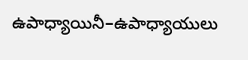ఉపాధ్యాయినీ–ఉపాధ్యాయులు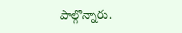పాల్గొన్నారు.